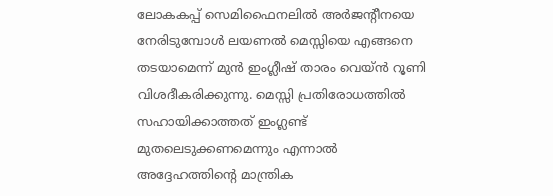ലോകകപ്പ് സെമിഫൈനലിൽ അർജന്റീനയെ നേരിടുമ്പോൾ ലയണൽ മെസ്സിയെ എങ്ങനെ തടയാമെന്ന് മുൻ ഇംഗ്ലീഷ് താരം വെയ്ൻ റൂണി വിശദീകരിക്കുന്നു. മെസ്സി പ്രതിരോധത്തിൽ സഹായിക്കാത്തത് ഇംഗ്ലണ്ട് മുതലെടുക്കണമെന്നും എന്നാൽ അദ്ദേഹത്തിന്റെ മാന്ത്രിക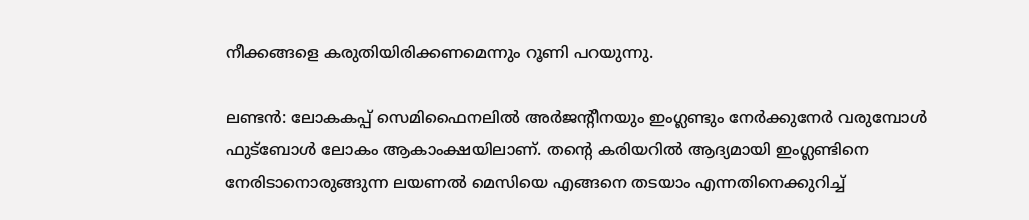നീക്കങ്ങളെ കരുതിയിരിക്കണമെന്നും റൂണി പറയുന്നു.

ലണ്ടന്‍: ലോകകപ്പ് സെമിഫൈനലില്‍ അര്‍ജന്റീനയും ഇംഗ്ലണ്ടും നേര്‍ക്കുനേര്‍ വരുമ്പോള്‍ ഫുട്‌ബോള്‍ ലോകം ആകാംക്ഷയിലാണ്. തന്റെ കരിയറില്‍ ആദ്യമായി ഇംഗ്ലണ്ടിനെ നേരിടാനൊരുങ്ങുന്ന ലയണല്‍ മെസിയെ എങ്ങനെ തടയാം എന്നതിനെക്കുറിച്ച്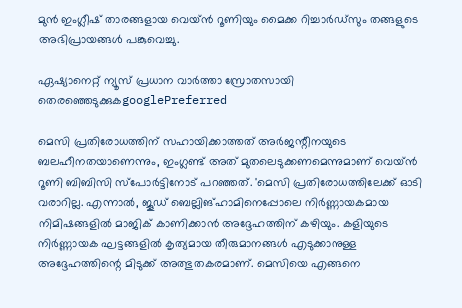മുന്‍ ഇംഗ്ലീഷ് താരങ്ങളായ വെയ്ന്‍ റൂണിയും മൈക്ക റിച്ചാര്‍ഡ്സും തങ്ങളുടെ അഭിപ്രായങ്ങള്‍ പങ്കുവെച്ചു.

ഏഷ്യാനെറ്റ് ന്യൂസ് പ്രധാന വാർത്താ സ്രോതസായി തെരഞ്ഞെടുക്കുകgooglePreferred

മെസി പ്രതിരോധത്തിന് സഹായിക്കാത്തത് അര്‍ജന്റീനയുടെ ബലഹീനതയാണെന്നും, ഇംഗ്ലണ്ട് അത് മുതലെടുക്കണമെന്നുമാണ് വെയ്ന്‍ റൂണി ബിബിസി സ്‌പോര്‍ട്ടിനോട് പറഞ്ഞത്. 'മെസി പ്രതിരോധത്തിലേക്ക് ഓടി വരാറില്ല. എന്നാല്‍, ജൂഡ് ബെല്ലിങ്ഹാമിനെപ്പോലെ നിര്‍ണ്ണായകമായ നിമിഷങ്ങളില്‍ മാജിക് കാണിക്കാന്‍ അദ്ദേഹത്തിന് കഴിയും. കളിയുടെ നിര്‍ണ്ണായക ഘട്ടങ്ങളില്‍ കൃത്യമായ തീരുമാനങ്ങള്‍ എടുക്കാനുള്ള അദ്ദേഹത്തിന്റെ മിടുക്ക് അത്ഭുതകരമാണ്. മെസിയെ എങ്ങനെ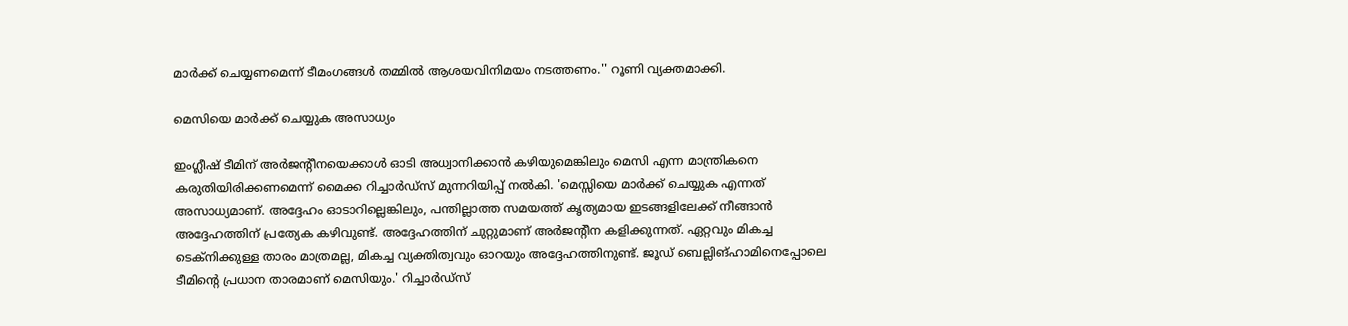മാര്‍ക്ക് ചെയ്യണമെന്ന് ടീമംഗങ്ങള്‍ തമ്മില്‍ ആശയവിനിമയം നടത്തണം.'' റൂണി വ്യക്തമാക്കി.

മെസിയെ മാര്‍ക്ക് ചെയ്യുക അസാധ്യം

ഇംഗ്ലീഷ് ടീമിന് അര്‍ജന്റീനയെക്കാള്‍ ഓടി അധ്വാനിക്കാന്‍ കഴിയുമെങ്കിലും മെസി എന്ന മാന്ത്രികനെ കരുതിയിരിക്കണമെന്ന് മൈക്ക റിച്ചാര്‍ഡ്സ് മുന്നറിയിപ്പ് നല്‍കി. 'മെസ്സിയെ മാര്‍ക്ക് ചെയ്യുക എന്നത് അസാധ്യമാണ്. അദ്ദേഹം ഓടാറില്ലെങ്കിലും, പന്തില്ലാത്ത സമയത്ത് കൃത്യമായ ഇടങ്ങളിലേക്ക് നീങ്ങാന്‍ അദ്ദേഹത്തിന് പ്രത്യേക കഴിവുണ്ട്. അദ്ദേഹത്തിന് ചുറ്റുമാണ് അര്‍ജന്റീന കളിക്കുന്നത്. ഏറ്റവും മികച്ച ടെക്‌നിക്കുള്ള താരം മാത്രമല്ല, മികച്ച വ്യക്തിത്വവും ഓറയും അദ്ദേഹത്തിനുണ്ട്. ജൂഡ് ബെല്ലിങ്ഹാമിനെപ്പോലെ ടീമിന്റെ പ്രധാന താരമാണ് മെസിയും.' റിച്ചാര്‍ഡ്സ്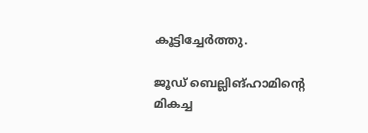കൂട്ടിച്ചേര്‍ത്തു.

ജൂഡ് ബെല്ലിങ്ഹാമിന്റെ മികച്ച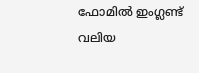ഫോമില്‍ ഇംഗ്ലണ്ട് വലിയ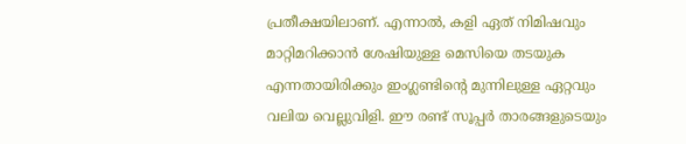പ്രതീക്ഷയിലാണ്. എന്നാല്‍, കളി ഏത് നിമിഷവും മാറ്റിമറിക്കാന്‍ ശേഷിയുള്ള മെസിയെ തടയുക എന്നതായിരിക്കും ഇംഗ്ലണ്ടിന്റെ മുന്നിലുള്ള ഏറ്റവും വലിയ വെല്ലുവിളി. ഈ രണ്ട് സൂപ്പര്‍ താരങ്ങളുടെയും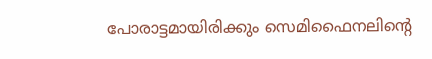പോരാട്ടമായിരിക്കും സെമിഫൈനലിന്റെ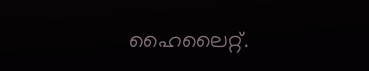ഹൈലൈറ്റ്.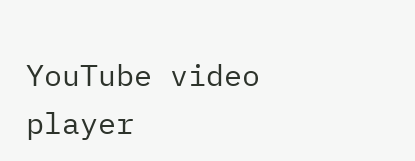YouTube video player